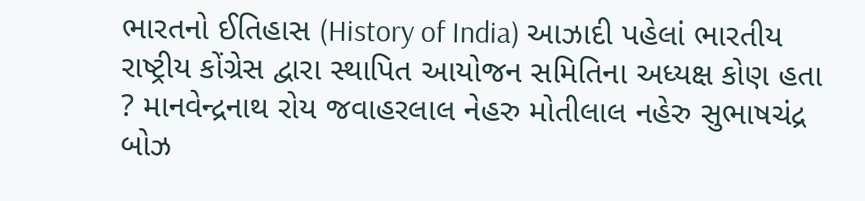ભારતનો ઈતિહાસ (History of India) આઝાદી પહેલાં ભારતીય રાષ્ટ્રીય કોંગ્રેસ દ્વારા સ્થાપિત આયોજન સમિતિના અધ્યક્ષ કોણ હતા ? માનવેન્દ્રનાથ રોય જવાહરલાલ નેહરુ મોતીલાલ નહેરુ સુભાષચંદ્ર બોઝ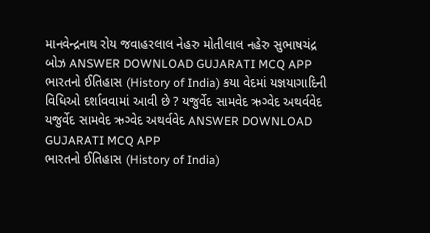માનવેન્દ્રનાથ રોય જવાહરલાલ નેહરુ મોતીલાલ નહેરુ સુભાષચંદ્ર બોઝ ANSWER DOWNLOAD GUJARATI MCQ APP
ભારતનો ઈતિહાસ (History of India) કયા વેદમાં યજ્ઞયાગાદિની વિધિઓ દર્શાવવામાં આવી છે ? યજુર્વેદ સામવેદ ઋગ્વેદ અથર્વવેદ યજુર્વેદ સામવેદ ઋગ્વેદ અથર્વવેદ ANSWER DOWNLOAD GUJARATI MCQ APP
ભારતનો ઈતિહાસ (History of India)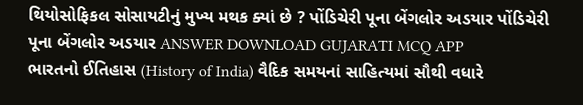થિયોસોફિકલ સોસાયટીનું મુખ્ય મથક ક્યાં છે ? પોંડિચેરી પૂના બેંગલોર અડયાર પોંડિચેરી પૂના બેંગલોર અડયાર ANSWER DOWNLOAD GUJARATI MCQ APP
ભારતનો ઈતિહાસ (History of India) વૈદિક સમયનાં સાહિત્યમાં સૌથી વધારે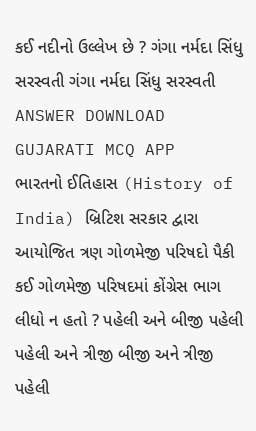કઈ નદીનો ઉલ્લેખ છે ? ગંગા નર્મદા સિંધુ સરસ્વતી ગંગા નર્મદા સિંધુ સરસ્વતી ANSWER DOWNLOAD GUJARATI MCQ APP
ભારતનો ઈતિહાસ (History of India) બ્રિટિશ સરકાર દ્વારા આયોજિત ત્રણ ગોળમેજી પરિષદો પૈકી કઈ ગોળમેજી પરિષદમાં કોંગ્રેસ ભાગ લીધો ન હતો ? પહેલી અને બીજી પહેલી પહેલી અને ત્રીજી બીજી અને ત્રીજી પહેલી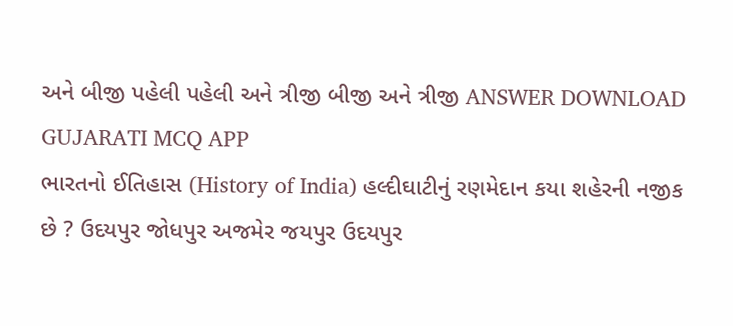અને બીજી પહેલી પહેલી અને ત્રીજી બીજી અને ત્રીજી ANSWER DOWNLOAD GUJARATI MCQ APP
ભારતનો ઈતિહાસ (History of India) હલ્દીઘાટીનું રણમેદાન કયા શહેરની નજીક છે ? ઉદયપુર જોધપુર અજમેર જયપુર ઉદયપુર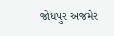જોધપુર અજમેર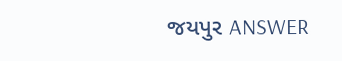જયપુર ANSWER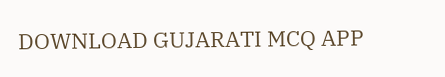DOWNLOAD GUJARATI MCQ APP